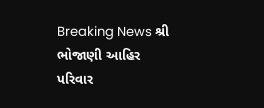Breaking News શ્રી ભોજાણી આહિર પરિવાર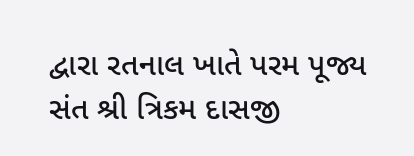દ્વારા રતનાલ ખાતે પરમ પૂજ્ય સંત શ્રી ત્રિકમ દાસજી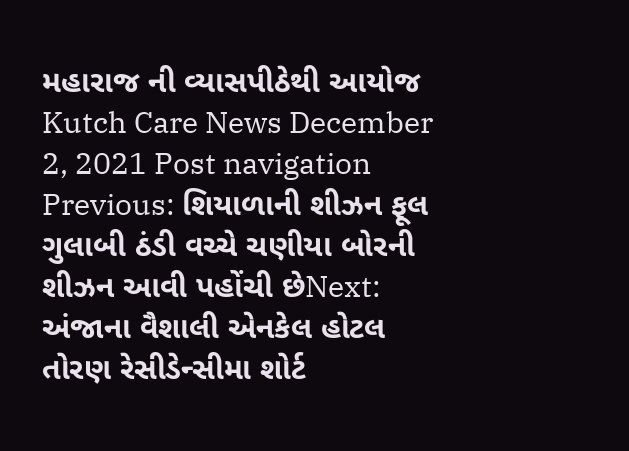મહારાજ ની વ્યાસપીઠેથી આયોજ Kutch Care News December 2, 2021 Post navigation Previous: શિયાળાની શીઝન ફૂલ ગુલાબી ઠંડી વચ્ચે ચણીયા બોરની શીઝન આવી પહોંચી છેNext: અંજાના વૈશાલી એનકેલ હોટલ તોરણ રેસીડેન્સીમા શોર્ટ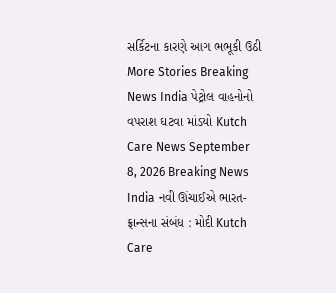સર્કિટના કારણે આગ ભભૂકી ઉઠી More Stories Breaking News India પેટ્રોલ વાહનોનો વપરાશ ઘટવા માંડયો Kutch Care News September 8, 2026 Breaking News India નવી ઊંચાઈએ ભારત-ફ્રાન્સના સંબંધ : મોદી Kutch Care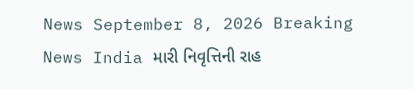News September 8, 2026 Breaking News India મારી નિવૃત્તિની રાહ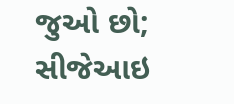જુઓ છો; સીજેઆઇ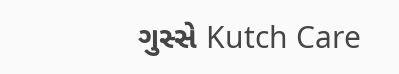ગુસ્સે Kutch Care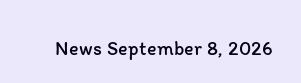News September 8, 2026